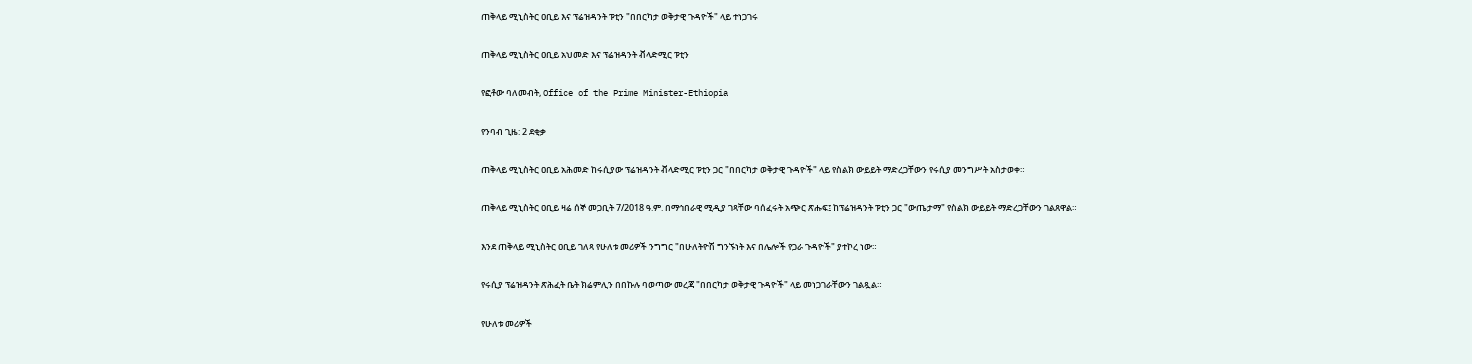ጠቅላይ ሚኒስትር ዐቢይ እና ፕሬዝዳንት ፑቲን "በበርካታ ወቅታዊ ጉዳዮች" ላይ ተነጋገሩ

ጠቅላይ ሚኒስትር ዐቢይ አህመድ እና ፕሬዝዳንት ቭላድሚር ፑቲን

የፎቶው ባለመብት, Office of the Prime Minister-Ethiopia

የንባብ ጊዜ: 2 ደቂቃ

ጠቅላይ ሚኒስትር ዐቢይ አሕመድ ከሩሲያው ፕሬዝዳንት ቭላድሚር ፑቲን ጋር "በበርካታ ወቅታዊ ጉዳዮች" ላይ የስልክ ውይይት ማድረጋቸውን የሩሲያ መንግሥት አስታወቀ።

ጠቅላይ ሚኒስትር ዐቢይ ዛሬ ሰኞ መጋቢት 7/2018 ዓ.ም. በማኅበራዊ ሚዲያ ገጻቸው ባሰፈሩት አጭር ጽሑፍ፤ ከፕሬዝዳንት ፑቲን ጋር "ውጤታማ" የስልክ ውይይት ማድረጋቸውን ገልጸዋል።

እንደ ጠቅላይ ሚኒስትር ዐቢይ ገለጻ የሁለቱ መሪዎች ንግግር "በሁለትዮሽ ግንኙነት እና በሌሎች የጋራ ጉዳዮች" ያተኮረ ነው።

የሩሲያ ፕሬዝዳንት ጽሕፈት ቤት ክሬምሊን በበኩሉ ባወጣው መረጃ "በበርካታ ወቅታዊ ጉዳዮች" ላይ መነጋገራቸውን ገልጿል።

የሁለቱ መሪዎች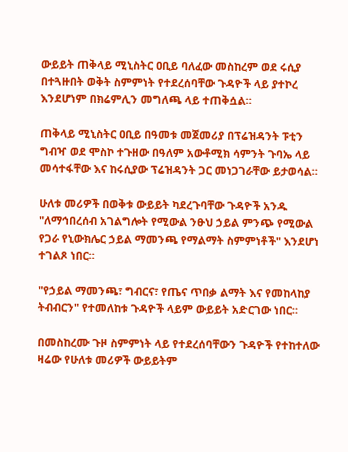ውይይት ጠቅላይ ሚኒስትር ዐቢይ ባለፈው መስከረም ወደ ሩሲያ በተጓዙበት ወቅት ስምምነት የተደረሰባቸው ጉዳዮች ላይ ያተኮረ እንደሆነም በክሬምሊን መግለጫ ላይ ተጠቅሷል።

ጠቅላይ ሚኒስትር ዐቢይ በዓመቱ መጀመሪያ በፕሬዝዳንት ፑቲን ግብዣ ወደ ሞስኮ ተጉዘው በዓለም አውቶሚክ ሳምንት ጉባኤ ላይ መሳተፋቸው እና ከሩሲያው ፕሬዝዳንት ጋር መነጋገራቸው ይታወሳል።

ሁለቱ መሪዎች በወቅቱ ውይይት ካደረጉባቸው ጉዳዮች አንዱ "ለማኅበረሰብ አገልግሎት የሚውል ንፁህ ኃይል ምንጭ የሚውል የጋራ የኒውክሌር ኃይል ማመንጫ የማልማት ስምምነቶች" እንደሆነ ተገልጾ ነበር።

"የኃይል ማመንጫ፣ ግብርና፣ የጤና ጥበቃ ልማት እና የመከላከያ ትብብርን" የተመለከቱ ጉዳዮች ላይም ውይይት አድርገው ነበር።

በመስከረሙ ጉዞ ስምምነት ላይ የተደረሰባቸውን ጉዳዮች የተከተለው ዛሬው የሁለቱ መሪዎች ውይይትም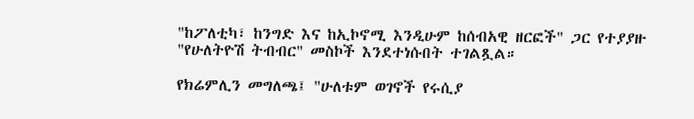"ከፖለቲካ፣ ከንግድ እና ከኢኮኖሚ እንዲሁም ከሰብአዊ ዘርፎች" ጋር የተያያዙ "የሁለትዮሽ ትብብር" መስኮች እንደተነሱበት ተገልጿል።

የክሬምሊን መግለጫ፤ "ሁለቱም ወገኖች የሩሲያ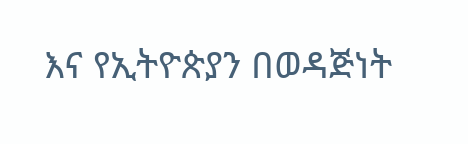እና የኢትዮጵያን በወዳጅነት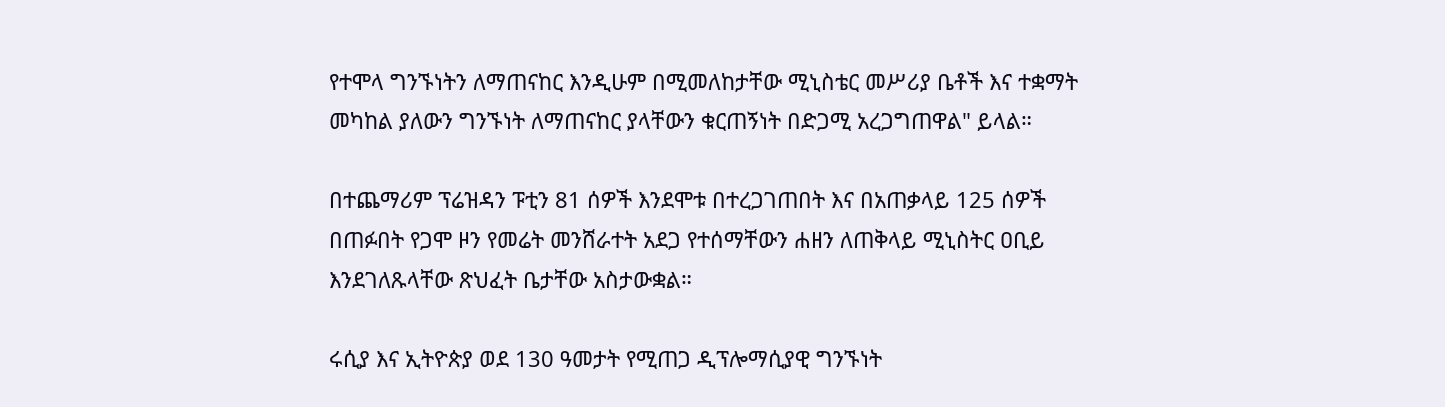የተሞላ ግንኙነትን ለማጠናከር እንዲሁም በሚመለከታቸው ሚኒስቴር መሥሪያ ቤቶች እና ተቋማት መካከል ያለውን ግንኙነት ለማጠናከር ያላቸውን ቁርጠኝነት በድጋሚ አረጋግጠዋል" ይላል።

በተጨማሪም ፕሬዝዳን ፑቲን 81 ሰዎች እንደሞቱ በተረጋገጠበት እና በአጠቃላይ 125 ሰዎች በጠፉበት የጋሞ ዞን የመሬት መንሸራተት አደጋ የተሰማቸውን ሐዘን ለጠቅላይ ሚኒስትር ዐቢይ እንደገለጹላቸው ጽህፈት ቤታቸው አስታውቋል።

ሩሲያ እና ኢትዮጵያ ወደ 130 ዓመታት የሚጠጋ ዲፕሎማሲያዊ ግንኙነት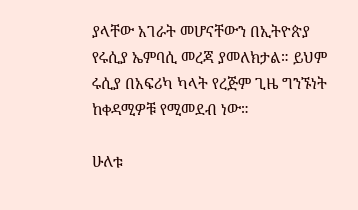ያላቸው አገራት መሆናቸውን በኢትዮጵያ የሩሲያ ኤምባሲ መረጃ ያመለክታል። ይህም ሩሲያ በአፍሪካ ካላት የረጅም ጊዜ ግንኙነት ከቀዳሚዎቹ የሚመደብ ነው።

ሁለቱ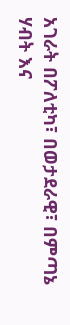አገራት በፖለቲካ፣ በወታደራዊ፣ በምጣኔ ሃብት እና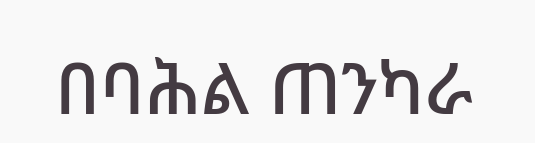በባሕል ጠንካራ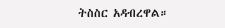ትስስር አዳብረዋል።